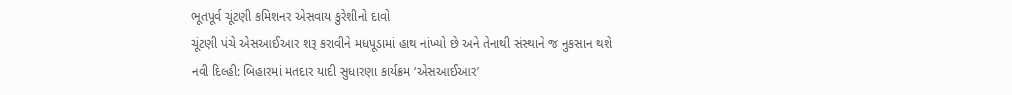ભૂતપૂર્વ ચૂંટણી કમિશનર એસવાય કુરેશીનો દાવો
ચૂંટણી પંચે એસઆઈઆર શરૂ કરાવીને મધપૂડામાં હાથ નાંખ્યો છે અને તેનાથી સંસ્થાને જ નુકસાન થશે
નવી દિલ્હી: બિહારમાં મતદાર યાદી સુધારણા કાર્યક્રમ ‘એસઆઈઆર’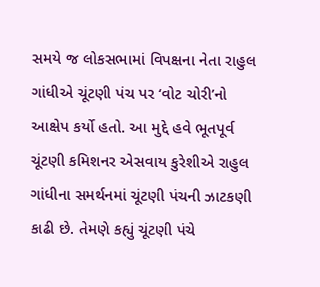સમયે જ લોકસભામાં વિપક્ષના નેતા રાહુલ ગાંધીએ ચૂંટણી પંચ પર ‘વોટ ચોરી’નો આક્ષેપ કર્યો હતો. આ મુદ્દે હવે ભૂતપૂર્વ ચૂંટણી કમિશનર એસવાય કુરેશીએ રાહુલ ગાંધીના સમર્થનમાં ચૂંટણી પંચની ઝાટકણી કાઢી છે. તેમણે કહ્યું ચૂંટણી પંચે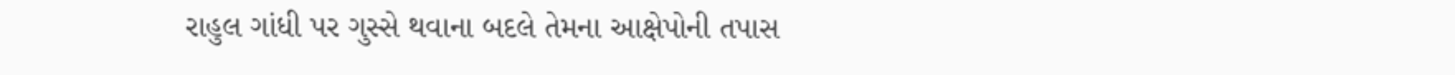રાહુલ ગાંધી પર ગુસ્સે થવાના બદલે તેમના આક્ષેપોની તપાસ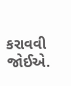કરાવવી જોઈએ.